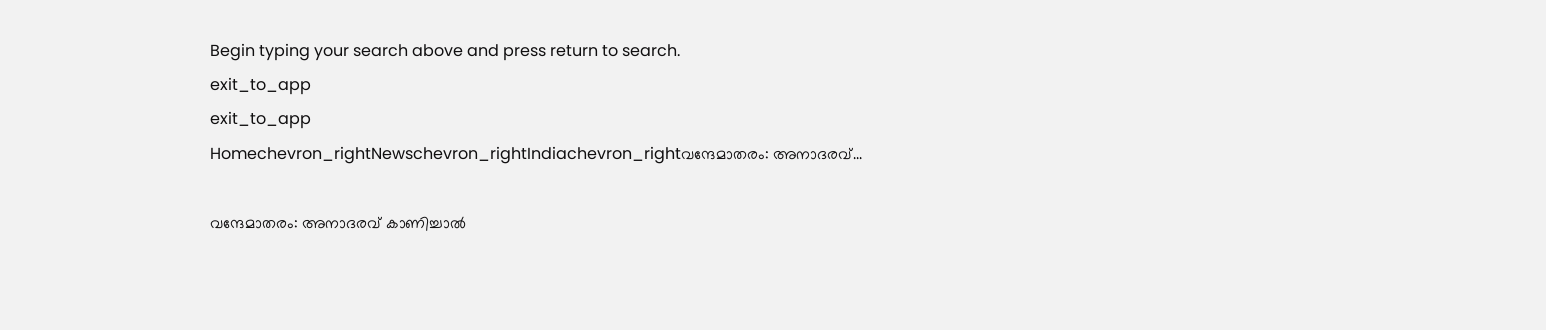Begin typing your search above and press return to search.
exit_to_app
exit_to_app
Homechevron_rightNewschevron_rightIndiachevron_rightവന്ദേമാതരം: അനാദരവ്...

വന്ദേമാതരം: അനാദരവ് കാണിച്ചാൽ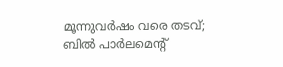മൂന്നുവർഷം വരെ തടവ്; ബിൽ പാർലമെന്റ്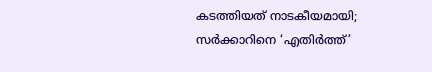കടത്തിയത് നാടകീയമായി; സർക്കാറിനെ ‘എതിർത്ത്’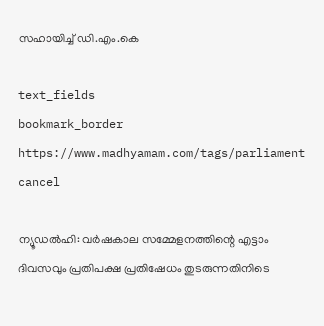സഹായിച്ച് ഡി.എം.കെ

text_fields
bookmark_border
https://www.madhyamam.com/tags/parliament
cancel

ന്യൂഡൽഹി: വർഷകാല സമ്മേളനത്തിന്റെ എട്ടാം ദിവസവും പ്രതിപക്ഷ പ്രതിഷേധം തുടരുന്നതിനിടെ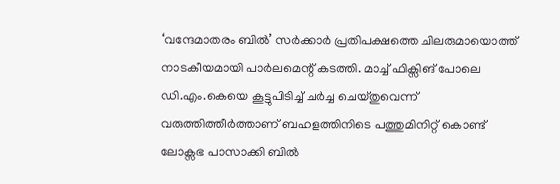‘വന്ദേമാതരം ബിൽ’ സർക്കാർ പ്രതിപക്ഷത്തെ ചിലരുമായൊത്ത് നാടകീയമായി പാർലമെന്റ് കടത്തി. മാച്ച് ഫിക്സിങ് പോലെ ഡി.എം.കെയെ കൂട്ടുപിടിച്ച് ചർച്ച ചെയ്തുവെന്ന് വരുത്തിത്തീർത്താണ് ബഹളത്തിനിടെ പത്തുമിനിറ്റ് കൊണ്ട് ലോക്സഭ പാസാക്കി ബിൽ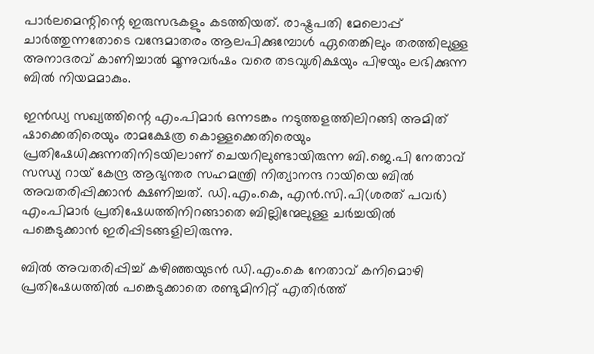പാർലമെന്റിന്റെ ഇരുസഭകളും കടത്തിയത്. രാഷ്ട്രപതി മേലൊപ്പ് ചാർത്തുന്നതോടെ വന്ദേമാതരം ആലപിക്കുമ്പോൾ ഏതെങ്കിലും തരത്തിലുള്ള അനാദരവ് കാണിച്ചാൽ മൂന്നുവർഷം വരെ തടവുശിക്ഷയും പിഴയും ലഭിക്കുന്ന ബിൽ നിയമമാകും.

ഇൻഡ്യ സഖ്യത്തിന്റെ എം.പിമാർ ഒന്നടങ്കം നടുത്തളത്തിലിറങ്ങി അമിത് ഷാക്കെതിരെയും രാമക്ഷേത്ര കൊള്ളക്കെതിരെയും പ്രതിഷേധിക്കുന്നതിനിടയിലാണ് ചെയറിലുണ്ടായിരുന്ന ബി.ജെ.പി നേതാവ് സന്ധ്യ റായ് കേന്ദ്ര ആഭ്യന്തര സഹമന്ത്രി നിത്യാനന്ദ റായിയെ ബിൽ അവതരിപ്പിക്കാൻ ക്ഷണിച്ചത്. ഡി.എം.കെ, എൻ.സി.പി(ശരത് പവർ) എം.പിമാർ പ്രതിഷേധത്തിനിറങ്ങാതെ ബില്ലിന്മേലുള്ള ചർച്ചയിൽ പങ്കെടുക്കാൻ ഇരിപ്പിടങ്ങളിലിരുന്നു.

ബിൽ അവതരിപ്പിച്ച് കഴിഞ്ഞയുടൻ ഡി.എം.കെ നേതാവ് കനിമൊഴി പ്രതിഷേധത്തിൽ പങ്കെടുക്കാതെ രണ്ടുമിനിറ്റ് എതിർത്ത്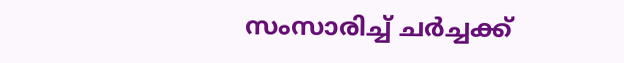സംസാരിച്ച് ചർച്ചക്ക്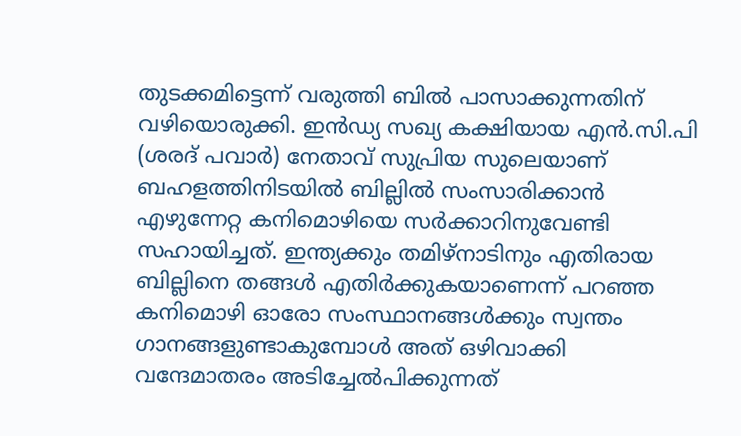തുടക്കമിട്ടെന്ന് വരുത്തി ബിൽ പാസാക്കുന്നതിന് വഴിയൊരുക്കി. ഇൻഡ്യ സഖ്യ കക്ഷിയായ എൻ.സി.പി (ശരദ് പവാർ) നേതാവ് സുപ്രിയ സുലെയാണ് ബഹളത്തിനിടയിൽ ബില്ലിൽ സംസാരിക്കാൻ എഴുന്നേറ്റ കനിമൊഴിയെ സർക്കാറിനുവേണ്ടി സഹായിച്ചത്. ഇന്ത്യക്കും തമിഴ്നാടിനും എതിരായ ബില്ലിനെ തങ്ങൾ എതിർക്കുകയാണെന്ന് പറഞ്ഞ കനിമൊഴി ഓരോ സംസ്ഥാനങ്ങൾക്കും സ്വന്തം ഗാനങ്ങളുണ്ടാകുമ്പോൾ അത് ഒഴിവാക്കി വന്ദേമാതരം അടിച്ചേൽപിക്കുന്നത്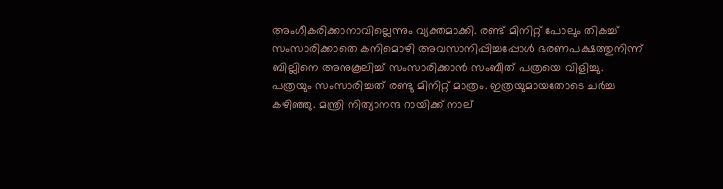അംഗീകരിക്കാനാവില്ലെന്നും വ്യക്തമാക്കി. രണ്ട് മിനിറ്റ് പോലും തികച്ച് സംസാരിക്കാതെ കനിമൊഴി അവസാനിപ്പിച്ചപ്പോൾ ഭരണപക്ഷത്തുനിന്ന് ബില്ലിനെ അനുകൂലിച്ച് സംസാരിക്കാൻ സംബീത് പത്രയെ വിളിച്ചു. പത്രയും സംസാരിച്ചത് രണ്ടു മിനിറ്റ് മാത്രം. ഇത്രയുമായതോടെ ചർച്ച കഴിഞ്ഞു. മന്ത്രി നിത്യാനന്ദ റായിക്ക് നാല്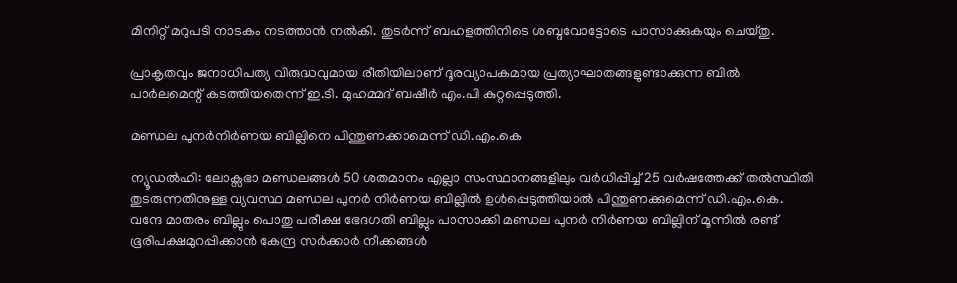മിനിറ്റ് മറുപടി നാടകം നടത്താൻ നൽകി. തുടർന്ന് ബഹളത്തിനിടെ ശബ്ദവോട്ടോടെ പാസാക്കുകയും ചെയ്തു.

പ്രാകൃതവും ജനാധിപത്യ വിരുദ്ധവുമായ രീതിയിലാണ് ദൂരവ്യാപകമായ പ്രത്യാഘാതങ്ങളുണ്ടാക്കുന്ന ബിൽ പാർലമെന്റ് കടത്തിയതെന്ന് ഇ.ടി. മുഹമ്മദ്‌ ബഷീർ എം.പി കുറ്റപ്പെടുത്തി.

മണ്ഡല പുനർനിർണയ ബില്ലിനെ പിന്തുണക്കാമെന്ന് ഡി.എം.കെ

ന്യൂഡൽഹി: ലോക്സഭാ മണ്ഡലങ്ങൾ 50 ശതമാനം എല്ലാ സംസ്ഥാനങ്ങളിലും വർധിപ്പിച്ച് 25 വർഷത്തേക്ക് തൽസ്ഥിതി തുടരുന്നതിനുള്ള വ്യവസ്ഥ മണ്ഡല പുനർ നിർണയ ബില്ലിൽ ഉൾപ്പെടുത്തിയാൽ പിന്തുണക്കുമെന്ന് ഡി.എം.കെ. വന്ദേ മാതരം ബില്ലും പൊതു പരീക്ഷ ഭേദഗതി ബില്ലും പാസാക്കി മണ്ഡല പുനർ നിർണയ ബില്ലിന് മൂന്നിൽ രണ്ട് ഭൂരിപക്ഷമുറപ്പിക്കാൻ കേന്ദ്ര സർക്കാർ നീക്കങ്ങൾ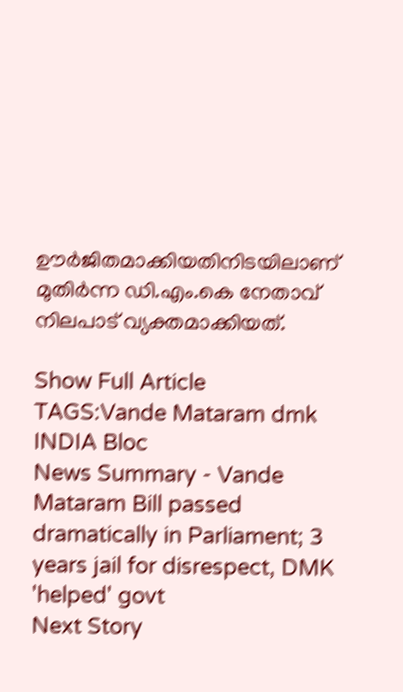ഊർജിതമാക്കിയതിനിടയിലാണ് മുതിർന്ന ഡി.എം.കെ നേതാവ് നിലപാട് വ്യക്തമാക്കിയത്.

Show Full Article
TAGS:Vande Mataram dmk INDIA Bloc
News Summary - Vande Mataram Bill passed dramatically in Parliament; 3 years jail for disrespect, DMK 'helped' govt
Next Story